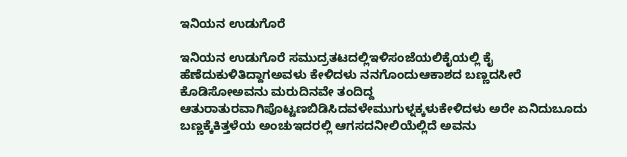ಇನಿಯನ ಉಡುಗೊರೆ

ಇನಿಯನ ಉಡುಗೊರೆ ಸಮುದ್ರತಟದಲ್ಲಿಇಳಿಸಂಜೆಯಲಿಕೈಯಲ್ಲಿ ಕೈ ಹೆಣೆದುಕುಳಿತಿದ್ದಾಗಅವಳು ಕೇಳಿದಳು ನನಗೊಂದುಆಕಾಶದ ಬಣ್ಣದಸೀರೆ ಕೊಡಿಸೋಅವನು ಮರುದಿನವೇ ತಂದಿದ್ದ ಆತುರಾತುರವಾಗಿಪೊಟ್ಟಣಬಿಡಿಸಿದವಳೇಮುಗುಳ್ನಕ್ಕಳುಕೇಳಿದಳು ಅರೇ ಏನಿದುಬೂದು ಬಣ್ಣಕ್ಕೆಕಿತ್ತಳೆಯ ಅಂಚುಇದರಲ್ಲಿ ಆಗಸದನೀಲಿಯೆಲ್ಲಿದೆ ಅವನು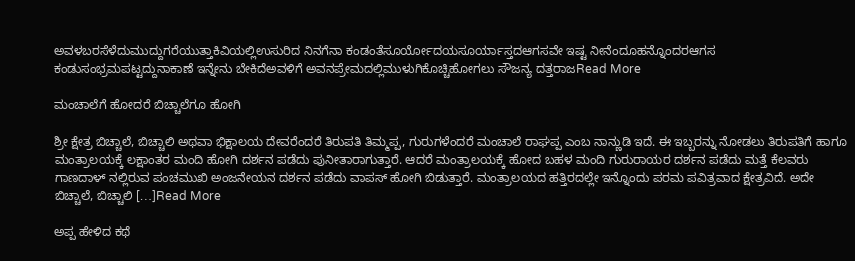ಅವಳಬರಸೆಳೆದುಮುದ್ದುಗರೆಯುತ್ತಾಕಿವಿಯಲ್ಲಿಉಸುರಿದ ನಿನಗೆನಾ ಕಂಡಂತೆಸೂರ್ಯೋದಯಸೂರ್ಯಾಸ್ತದಆಗಸವೇ ಇಷ್ಟ ನೀನೆಂದೂಹನ್ನೊಂದರಆಗಸ ಕಂಡುಸಂಭ್ರಮಪಟ್ಟದ್ದುನಾಕಾಣೆ ಇನ್ನೇನು ಬೇಕಿದೆಅವಳಿಗೆ ಅವನಪ್ರೇಮದಲ್ಲಿಮುಳುಗಿಕೊಚ್ಚಿಹೋಗಲು ಸೌಜನ್ಯ ದತ್ತರಾಜRead More

ಮಂಚಾಲೆಗೆ ಹೋದರೆ ಬಿಚ್ಚಾಲೆಗೂ ಹೋಗಿ

ಶ್ರೀ ಕ್ಷೇತ್ರ ಬಿಚ್ಚಾಲೆ, ಬಿಚ್ಚಾಲಿ ಅಥವಾ ಭಿಕ್ಷಾಲಯ ದೇವರೆಂದರೆ ತಿರುಪತಿ ತಿಮ್ಮಪ್ಪ, ಗುರುಗಳೆಂದರೆ ಮಂಚಾಲೆ ರಾಘಪ್ಪ ಎಂಬ ನಾನ್ಣುಡಿ ಇದೆ. ಈ ಇಬ್ಬರನ್ನು ನೋಡಲು ತಿರುಪತಿಗೆ ಹಾಗೂ ಮಂತ್ರಾಲಯಕ್ಕೆ ಲಕ್ಷಾಂತರ ಮಂದಿ ಹೋಗಿ ದರ್ಶನ ಪಡೆದು ಪುನೀತಾರಾಗುತ್ತಾರೆ. ಆದರೆ ಮಂತ್ರಾಲಯಕ್ಕೆ ಹೋದ ಬಹಳ ಮಂದಿ ಗುರುರಾಯರ ದರ್ಶನ ಪಡೆದು ಮತ್ತೆ ಕೆಲವರು ಗಾಣದಾಳ್‍ ನಲ್ಲಿರುವ ಪಂಚಮುಖಿ ಅಂಜನೇಯನ ದರ್ಶನ ಪಡೆದು ವಾಪಸ್ ಹೋಗಿ ಬಿಡುತ್ತಾರೆ. ಮಂತ್ರಾಲಯದ ಹತ್ತಿರದಲ್ಲೇ ಇನ್ನೊಂದು ಪರಮ ಪವಿತ್ರವಾದ ಕ್ಷೇತ್ರವಿದೆ. ಅದೇ ಬಿಚ್ಚಾಲೆ, ಬಿಚ್ಚಾಲಿ […]Read More

ಅಪ್ಪ ಹೇಳಿದ ಕಥೆ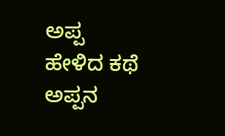ಅಪ್ಪ ಹೇಳಿದ ಕಥೆ ಅಪ್ಪನ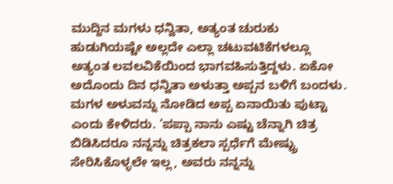ಮುದ್ದಿನ ಮಗಳು ಧನ್ವಿತಾ, ಅತ್ಯಂತ ಚುರುಕು ಹುಡುಗಿಯಷ್ಟೇ ಅಲ್ಲದೇ ಎಲ್ಲಾ ಚಟುವಟಿಕೆಗಳಲ್ಲೂ ಅತ್ಯಂತ ಲವಲವಿಕೆಯಿಂದ ಭಾಗವಹಿಸುತ್ತಿದ್ದಳು. ಏಕೋ ಅದೊಂದು ದಿನ ಧನ್ವಿತಾ ಅಳುತ್ತಾ ಅಪ್ಪನ ಬಳಿಗೆ ಬಂದಳು. ಮಗಳ ಅಳುವನ್ನು ನೋಡಿದ ಅಪ್ಪ ಏನಾಯಿತು ಪುಟ್ಟಾ ಎಂದು ಕೇಳಿದರು. ‘ಪಪ್ಪಾ ನಾನು ಎಷ್ಟು ಚೆನ್ನಾಗಿ ಚಿತ್ರ ಬಿಡಿಸಿದರೂ ನನ್ನನ್ನು ಚಿತ್ರಕಲಾ ಸ್ಪರ್ಧೆಗೆ ಮೇಷ್ಟ್ರು ಸೇರಿಸಿಕೊಳ್ಳಲೇ ಇಲ್ಲ, ಅವರು ನನ್ನನ್ನು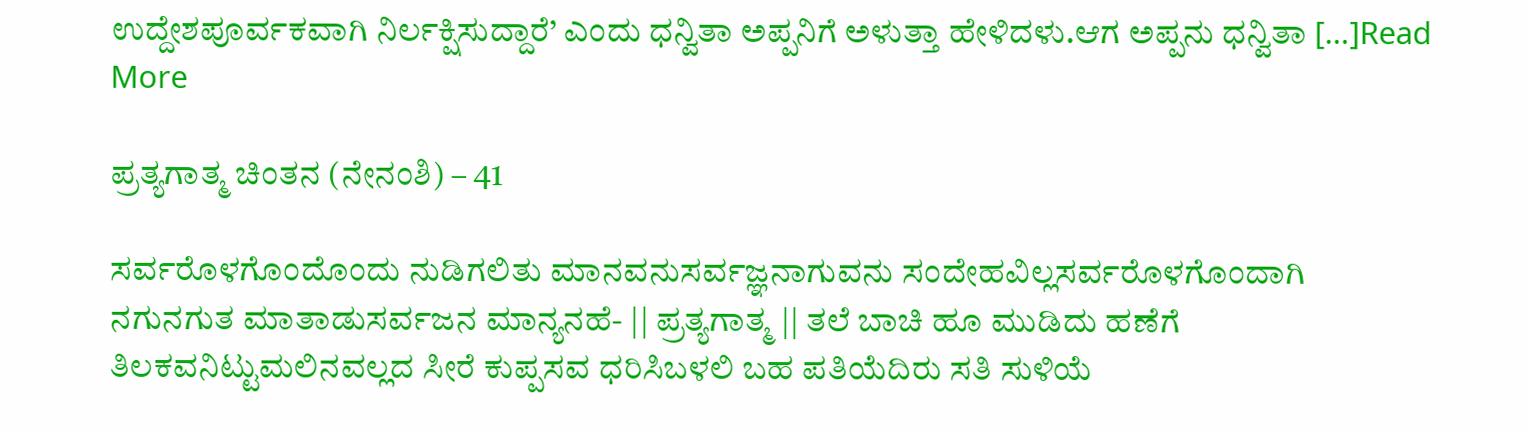ಉದ್ದೇಶಪೂರ್ವಕವಾಗಿ ನಿರ್ಲಕ್ಷಿಸುದ್ದಾರೆ’ ಎಂದು ಧನ್ವಿತಾ ಅಪ್ಪನಿಗೆ ಅಳುತ್ತಾ ಹೇಳಿದಳು.ಆಗ ಅಪ್ಪನು ಧನ್ವಿತಾ […]Read More

ಪ್ರತ್ಯಗಾತ್ಮ ಚಿಂತನ (ನೇನಂಶಿ) – 41

ಸರ್ವರೊಳಗೊಂದೊಂದು ನುಡಿಗಲಿತು ಮಾನವನುಸರ್ವಜ್ಞನಾಗುವನು ಸಂದೇಹವಿಲ್ಲಸರ್ವರೊಳಗೊಂದಾಗಿ ನಗುನಗುತ ಮಾತಾಡುಸರ್ವಜನ ಮಾನ್ಯನಹೆ- || ಪ್ರತ್ಯಗಾತ್ಮ || ತಲೆ ಬಾಚಿ ಹೂ ಮುಡಿದು ಹಣೆಗೆ ತಿಲಕವನಿಟ್ಟುಮಲಿನವಲ್ಲದ ಸೀರೆ ಕುಪ್ಪಸವ ಧರಿಸಿಬಳಲಿ ಬಹ ಪತಿಯೆದಿರು ಸತಿ ಸುಳಿಯೆ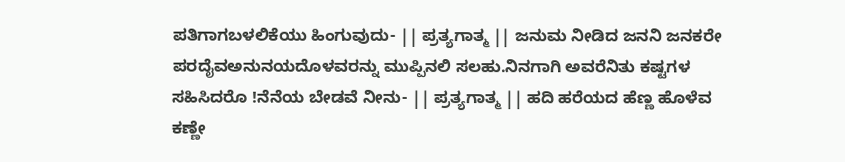ಪತಿಗಾಗಬಳಲಿಕೆಯು ಹಿಂಗುವುದು- || ಪ್ರತ್ಯಗಾತ್ಮ || ಜನುಮ ನೀಡಿದ ಜನನಿ ಜನಕರೇ ಪರದೈವಅನುನಯದೊಳವರನ್ನು ಮುಪ್ಪಿನಲಿ ಸಲಹು.ನಿನಗಾಗಿ ಅವರೆನಿತು ಕಷ್ಟಗಳ ಸಹಿಸಿದರೊ !ನೆನೆಯ ಬೇಡವೆ ನೀನು- || ಪ್ರತ್ಯಗಾತ್ಮ || ಹದಿ ಹರೆಯದ ಹೆಣ್ಣ ಹೊಳೆವ ಕಣ್ಣೇ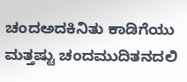ಚಂದಅದಕಿನಿತು ಕಾಡಿಗೆಯು ಮತ್ತಷ್ಟು ಚಂದಮುದಿತನದಲಿ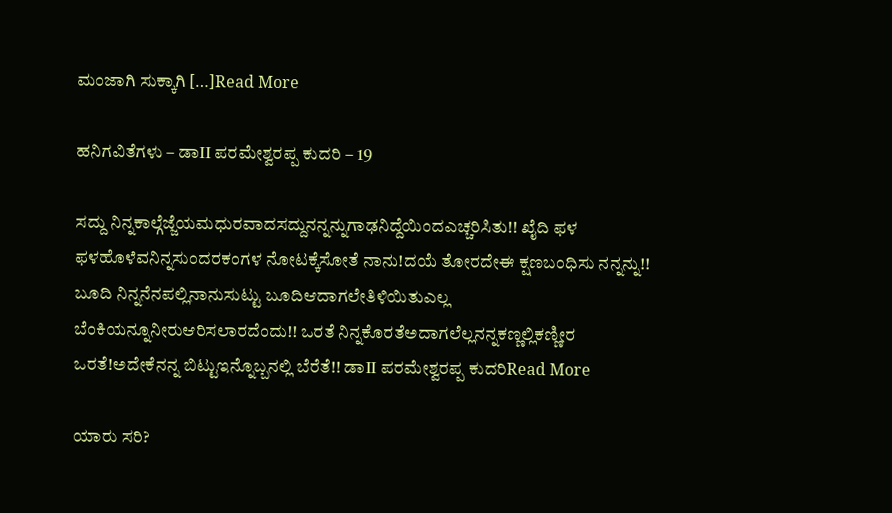ಮಂಜಾಗಿ ಸುಕ್ಕಾಗಿ […]Read More

ಹನಿಗವಿತೆಗಳು – ಡಾII ಪರಮೇಶ್ವರಪ್ಪ ಕುದರಿ – 19

ಸದ್ದು ನಿನ್ನಕಾಲ್ಗೆಜ್ಜೆಯಮಧುರವಾದಸದ್ದುನನ್ನನ್ನುಗಾಢನಿದ್ದೆಯಿಂದಎಚ್ಚರಿಸಿತು!! ಖೈದಿ ಫಳ ಫಳಹೊಳೆವನಿನ್ನಸುಂದರಕಂಗಳ ನೋಟಕ್ಕೆಸೋತೆ ನಾನು!ದಯೆ ತೋರದೇಈ ಕ್ಷಣಬಂಧಿಸು ನನ್ನನ್ನು!! ಬೂದಿ ನಿನ್ನನೆನಪಲ್ಲಿನಾನುಸುಟ್ಟು ಬೂದಿಆದಾಗಲೇತಿಳಿಯಿತುಎಲ್ಲ ಬೆಂಕಿಯನ್ನೂನೀರುಆರಿಸಲಾರದೆಂದು!! ಒರತೆ ನಿನ್ನಕೊರತೆಅದಾಗಲೆಲ್ಲನನ್ನಕಣ್ಣಲ್ಲಿಕಣ್ಣೀರ ಒರತೆ!ಅದೇಕೆನನ್ನ ಬಿಟ್ಟುಇನ್ನೊಬ್ಬನಲ್ಲಿ ಬೆರೆತೆ!! ಡಾII ಪರಮೇಶ್ವರಪ್ಪ ಕುದರಿRead More

ಯಾರು ಸರಿ?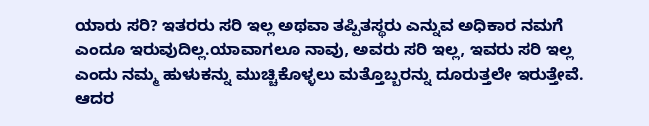ಯಾರು ಸರಿ? ಇತರರು ಸರಿ ಇಲ್ಲ ಅಥವಾ ತಪ್ಪಿತಸ್ಥರು ಎನ್ನುವ ಅಧಿಕಾರ ನಮಗೆ ಎಂದೂ ಇರುವುದಿಲ್ಲ.ಯಾವಾಗಲೂ ನಾವು, ಅವರು ಸರಿ ಇಲ್ಲ, ಇವರು ಸರಿ ಇಲ್ಲ ಎಂದು ನಮ್ಮ ಹುಳುಕನ್ನು ಮುಚ್ಚಿಕೊಳ್ಳಲು ಮತ್ತೊಬ್ಬರನ್ನು ದೂರುತ್ತಲೇ ಇರುತ್ತೇವೆ. ಆದರ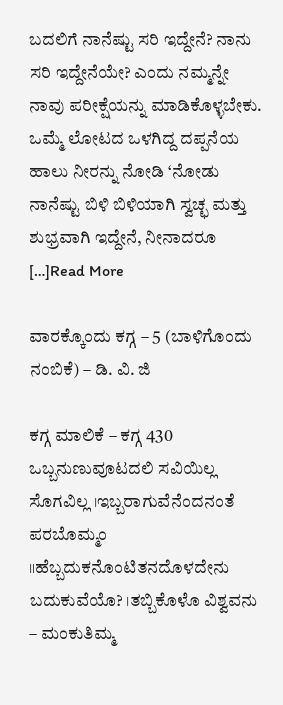ಬದಲಿಗೆ ನಾನೆಷ್ಟು ಸರಿ ಇದ್ದೇನೆ? ನಾನು ಸರಿ ಇದ್ದೇನೆಯೇ? ಎಂದು ನಮ್ಮನ್ನೇ ನಾವು ಪರೀಕ್ಷೆಯನ್ನು ಮಾಡಿಕೊಳ್ಳಬೇಕು. ಒಮ್ಮೆ ಲೋಟದ ಒಳಗಿದ್ದ ದಪ್ಪನೆಯ ಹಾಲು ನೀರನ್ನು ನೋಡಿ ‘ನೋಡು ನಾನೆಷ್ಟು ಬಿಳಿ ಬಿಳಿಯಾಗಿ ಸ್ವಚ್ಛ ಮತ್ತು ಶುಭ್ರವಾಗಿ ಇದ್ದೇನೆ, ನೀನಾದರೂ […]Read More

ವಾರಕ್ಕೊಂದು ಕಗ್ಗ – 5 (ಬಾಳಿಗೊಂದು ನಂಬಿಕೆ) – ಡಿ. ವಿ. ಜಿ

ಕಗ್ಗ ಮಾಲಿಕೆ – ಕಗ್ಗ 430 ಒಬ್ಬನುಣುವೂಟದಲಿ ಸವಿಯಿಲ್ಲ ಸೊಗವಿಲ್ಲ ।ಇಬ್ಬರಾಗುವೆನೆಂದನಂತೆ ಪರಬೊಮ್ಮಂ ॥ಹೆಬ್ಬದುಕನೊಂಟಿತನದೊಳದೇನು ಬದುಕುವೆಯೊ? ।ತಬ್ಬಿಕೊಳೊ ವಿಶ್ವವನು – ಮಂಕುತಿಮ್ಮ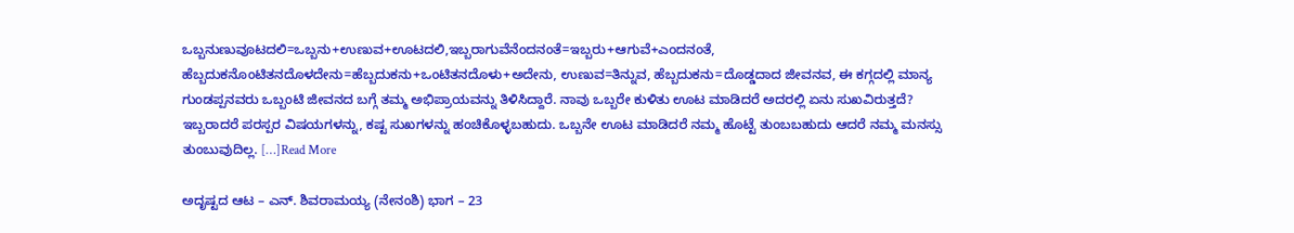ಒಬ್ಬನುಣುವೂಟದಲಿ=ಒಬ್ಬನು+ಉಣುವ+ಊಟದಲಿ,ಇಬ್ಬರಾಗುವೆನೆಂದನಂತೆ=ಇಬ್ಬರು+ಆಗುವೆ+ಎಂದನಂತೆ, ಹೆಬ್ಬದುಕನೊಂಟಿತನದೊಳದೇನು=ಹೆಬ್ಬದುಕನು+ಒಂಟಿತನದೊಳು+ಅದೇನು, ಉಣುವ=ತಿನ್ನುವ, ಹೆಬ್ಬದುಕನು=ದೊಡ್ಡದಾದ ಜೀವನವ, ಈ ಕಗ್ಗದಲ್ಲಿ ಮಾನ್ಯ ಗುಂಡಪ್ಪನವರು ಒಬ್ಬಂಟಿ ಜೀವನದ ಬಗ್ಗೆ ತಮ್ಮ ಅಭಿಪ್ರಾಯವನ್ನು ತಿಳಿಸಿದ್ದಾರೆ. ನಾವು ಒಬ್ಬರೇ ಕುಳಿತು ಊಟ ಮಾಡಿದರೆ ಅದರಲ್ಲಿ ಏನು ಸುಖವಿರುತ್ತದೆ? ಇಬ್ಬರಾದರೆ ಪರಸ್ಪರ ವಿಷಯಗಳನ್ನು, ಕಷ್ಟ ಸುಖಗಳನ್ನು ಹಂಚಿಕೊಳ್ಳಬಹುದು. ಒಬ್ಬನೇ ಊಟ ಮಾಡಿದರೆ ನಮ್ಮ ಹೊಟ್ಟೆ ತುಂಬಬಹುದು ಆದರೆ ನಮ್ಮ ಮನಸ್ಸು ತುಂಬುವುದಿಲ್ಲ. […]Read More

ಅದೃಷ್ಟದ ಆಟ – ಎನ್. ಶಿವರಾಮಯ್ಯ (ನೇನಂಶಿ) ಭಾಗ – 23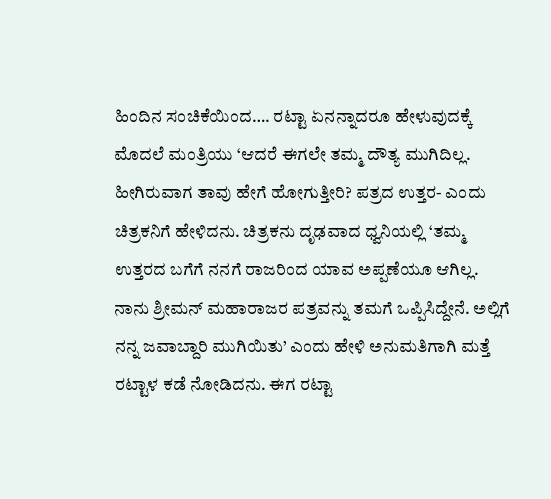ಹಿಂದಿನ ಸಂಚಿಕೆಯಿಂದ…. ರಟ್ಟಾ ಏನನ್ನಾದರೂ ಹೇಳುವುದಕ್ಕೆ ಮೊದಲೆ ಮಂತ್ರಿಯು ‘ಆದರೆ ಈಗಲೇ ತಮ್ಮ ದೌತ್ಯ ಮುಗಿದಿಲ್ಲ. ಹೀಗಿರುವಾಗ ತಾವು ಹೇಗೆ ಹೋಗುತ್ತೀರಿ? ಪತ್ರದ ಉತ್ತರ- ಎಂದು ಚಿತ್ರಕನಿಗೆ ಹೇಳಿದನು. ಚಿತ್ರಕನು ದೃಢವಾದ ಧ್ವನಿಯಲ್ಲಿ ‘ತಮ್ಮ ಉತ್ತರದ ಬಗೆಗೆ ನನಗೆ ರಾಜರಿಂದ ಯಾವ ಅಪ್ಪಣೆಯೂ ಆಗಿಲ್ಲ. ನಾನು ಶ್ರೀಮನ್ ಮಹಾರಾಜರ ಪತ್ರವನ್ನು ತಮಗೆ ಒಪ್ಪಿಸಿದ್ದೇನೆ. ಅಲ್ಲಿಗೆ ನನ್ನ ಜವಾಬ್ದಾರಿ ಮುಗಿಯಿತು’ ಎಂದು ಹೇಳಿ ಅನುಮತಿಗಾಗಿ ಮತ್ತೆ ರಟ್ಟಾಳ ಕಡೆ ನೋಡಿದನು. ಈಗ ರಟ್ಟಾ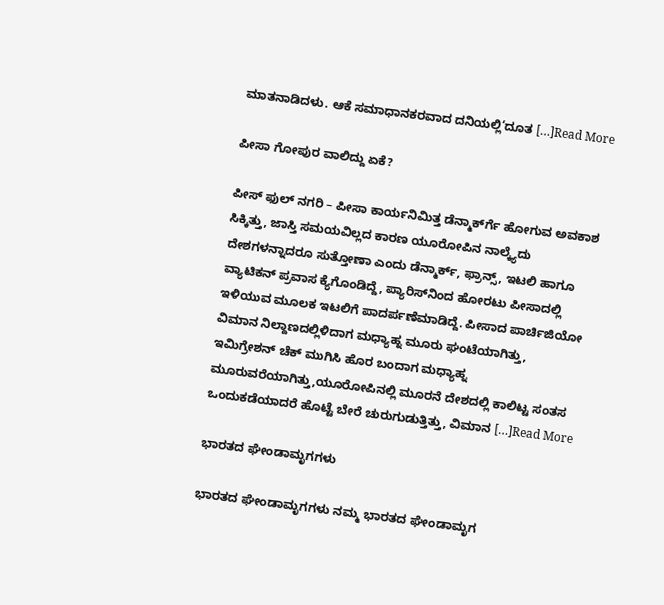ಮಾತನಾಡಿದಳು. ಆಕೆ ಸಮಾಧಾನಕರವಾದ ದನಿಯಲ್ಲಿ‘ದೂತ […]Read More

ಪೀಸಾ ಗೋಪುರ ವಾಲಿದ್ದು ಏಕೆ?

ಪೀಸ್ ಫುಲ್ ನಗರಿ – ಪೀಸಾ ಕಾರ್ಯನಿಮಿತ್ತ ಡೆನ್ಮಾರ್ಕ್‍ಗೆ ಹೋಗುವ ಅವಕಾಶ ಸಿಕ್ಕಿತ್ತು, ಜಾಸ್ತಿ ಸಮಯವಿಲ್ಲದ ಕಾರಣ ಯೂರೋಪಿನ ನಾಲ್ಕ್ಯೆದು ದೇಶಗಳನ್ನಾದರೂ ಸುತ್ತೋಣಾ ಎಂದು ಡೆನ್ಮಾರ್ಕ್, ಫ್ರಾನ್ಸ್, ಇಟಲಿ ಹಾಗೂ ವ್ಯಾಟಿಕನ್ ಪ್ರವಾಸ ಕ್ಯೆಗೊಂಡಿದ್ದೆ, ಪ್ಯಾರಿಸ್‍ನಿಂದ ಹೋರಟು ಪೀಸಾದಲ್ಲಿ ಇಳಿಯುವ ಮೂಲಕ ಇಟಲಿಗೆ ಪಾದರ್ಪಣೆಮಾಡಿದ್ದೆ. ಪೀಸಾದ ಪಾರ್ಚಿಜಿಯೋ ವಿಮಾನ ನಿಲ್ದಾಣದಲ್ಲಿಳಿದಾಗ ಮಧ್ಯಾಹ್ನ ಮೂರು ಘಂಟೆಯಾಗಿತ್ತು, ಇಮಿಗ್ರೇಶನ್ ಚೆಕ್ ಮುಗಿಸಿ ಹೊರ ಬಂದಾಗ ಮಧ್ಯಾಹ್ನ ಮೂರುವರೆಯಾಗಿತ್ತು,ಯೂರೋಪಿನಲ್ಲಿ ಮೂರನೆ ದೇಶದಲ್ಲಿ ಕಾಲಿಟ್ಟ ಸಂತಸ ಒಂದುಕಡೆಯಾದರೆ ಹೊಟ್ಟೆ ಬೇರೆ ಚುರುಗುಡುತ್ತಿತ್ತು, ವಿಮಾನ […]Read More

ಭಾರತದ ಘೇಂಡಾಮೃಗಗಳು

ಭಾರತದ ಘೇಂಡಾಮೃಗಗಳು ನಮ್ಮ ಭಾರತದ ಘೇಂಡಾಮೃಗ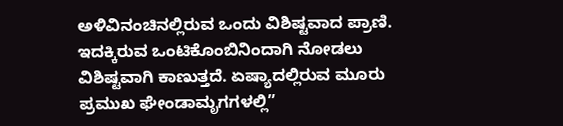ಅಳಿವಿನಂಚಿನಲ್ಲಿರುವ ಒಂದು ವಿಶಿಷ್ಟವಾದ ಪ್ರಾಣಿ. ಇದಕ್ಕಿರುವ ಒಂಟಿಕೊಂಬಿನಿಂದಾಗಿ ನೋಡಲು ವಿಶಿಷ್ಟವಾಗಿ ಕಾಣುತ್ತದೆ. ಏಷ್ಯಾದಲ್ಲಿರುವ ಮೂರು ಪ್ರಮುಖ ಘೇಂಡಾಮೃಗಗಳಲ್ಲಿ”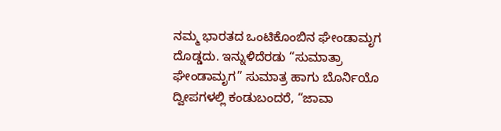ನಮ್ಮ ಭಾರತದ ಒಂಟಿಕೊಂಬಿನ ಘೇಂಡಾಮೃಗ ದೊಡ್ಡದು. ಇನ್ನುಳಿದೆರಡು “ಸುಮಾತ್ರಾ ಘೇಂಡಾಮೃಗ” ಸುಮಾತ್ರ ಹಾಗು ಬೊರ್ನಿಯೊ ದ್ವೀಪಗಳಲ್ಲಿ ಕಂಡುಬಂದರೆ, “ಜಾವಾ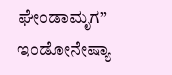ಘೇಂಡಾಮೃಗ” ಇಂಡೋನೇಷ್ಯಾ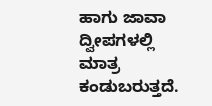ಹಾಗು ಜಾವಾ ದ್ವೀಪಗಳಲ್ಲಿ ಮಾತ್ರ ಕಂಡುಬರುತ್ತದೆ.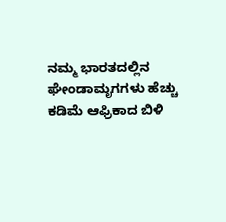ನಮ್ಮ ಭಾರತದಲ್ಲಿನ ಘೇಂಡಾಮೃಗಗಳು ಹೆಚ್ಚು ಕಡಿಮೆ ಆಫ್ರಿಕಾದ ಬಿಳಿ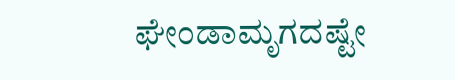ಘೇಂಡಾಮೃಗದಷ್ಟೇ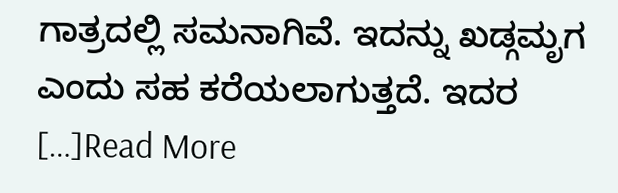ಗಾತ್ರದಲ್ಲಿ ಸಮನಾಗಿವೆ. ಇದನ್ನು ಖಡ್ಗಮೃಗ ಎಂದು ಸಹ ಕರೆಯಲಾಗುತ್ತದೆ. ಇದರ […]Read More